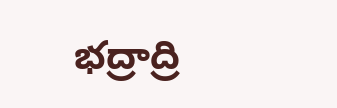భద్రాద్రి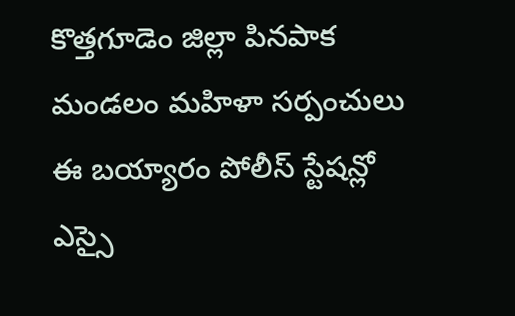కొత్తగూడెం జిల్లా పినపాక మండలం మహిళా సర్పంచులు ఈ బయ్యారం పోలీస్ స్టేషన్లో ఎస్సై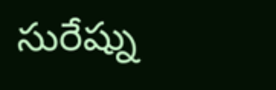సురేష్ను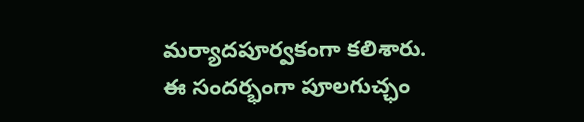మర్యాదపూర్వకంగా కలిశారు. ఈ సందర్భంగా పూలగుచ్ఛం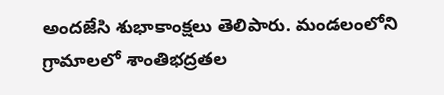అందజేసి శుభాకాంక్షలు తెలిపారు. మండలంలోని గ్రామాలలో శాంతిభద్రతల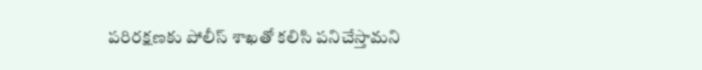పరిరక్షణకు పోలీస్ శాఖతో కలిసి పనిచేస్తామని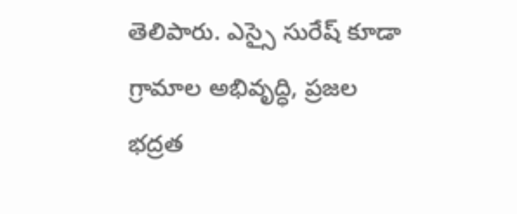తెలిపారు. ఎస్సై సురేష్ కూడా గ్రామాల అభివృద్ధి, ప్రజల భద్రత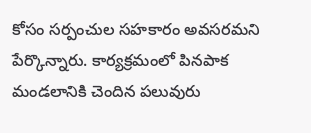కోసం సర్పంచుల సహకారం అవసరమని పేర్కొన్నారు. కార్యక్రమంలో పినపాక మండలానికి చెందిన పలువురు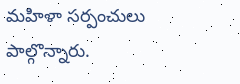మహిళా సర్పంచులు పాల్గొన్నారు.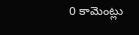0 కామెంట్లు